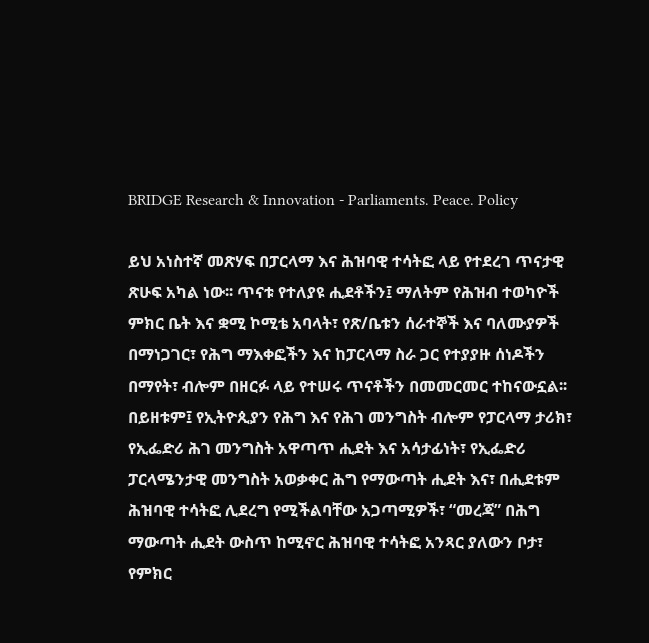BRIDGE Research & Innovation - Parliaments. Peace. Policy

ይህ አነስተኛ መጽሃፍ በፓርላማ እና ሕዝባዊ ተሳትፎ ላይ የተደረገ ጥናታዊ ጽሁፍ አካል ነው፡፡ ጥናቱ የተለያዩ ሒደቶችን፤ ማለትም የሕዝብ ተወካዮች ምክር ቤት እና ቋሚ ኮሚቴ አባላት፣ የጽ/ቤቱን ሰራተኞች እና ባለሙያዎች በማነጋገር፣ የሕግ ማእቀፎችን እና ከፓርላማ ስራ ጋር የተያያዙ ሰነዶችን በማየት፣ ብሎም በዘርፉ ላይ የተሠሩ ጥናቶችን በመመርመር ተከናውኗል፡፡ በይዘቱም፤ የኢትዮጲያን የሕግ እና የሕገ መንግስት ብሎም የፓርላማ ታሪክ፣ የኢፌድሪ ሕገ መንግስት አዋጣጥ ሒደት እና አሳታፊነት፣ የኢፌድሪ ፓርላሜንታዊ መንግስት አወቃቀር ሕግ የማውጣት ሒደት እና፣ በሒደቱም ሕዝባዊ ተሳትፎ ሊደረግ የሚችልባቸው አጋጣሚዎች፣ “መረጃ” በሕግ ማውጣት ሒደት ውስጥ ከሚኖር ሕዝባዊ ተሳትፎ አንጻር ያለውን ቦታ፣ የምክር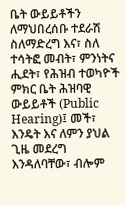ቤት ውይይቶችን ለማህበረሰቡ ተደራሽ ስለማድረግ እና፣ ስለ ተሳትፎ መብት፣ ምንነትና ሒደት፣ የሕዝብ ተወካዮች ምክር ቤት ሕዝባዊ ውይይቶች (Public Hearing)፤ መች፣ እንዴት እና ለምን ያህል ጊዜ መደረግ እንዳለባቸው፣ ብሎም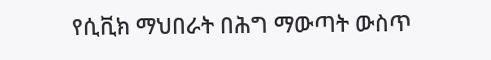የሲቪክ ማህበራት በሕግ ማውጣት ውስጥ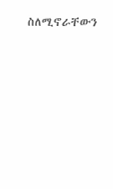ስለሚኖራቸውን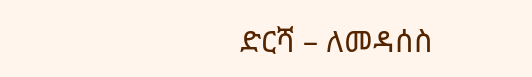ድርሻ – ለመዳሰስ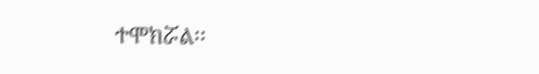ተሞክሯል፡፡